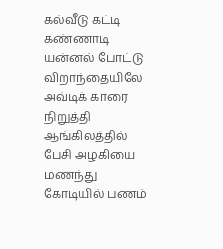கல்வீடு கட்டி கண்ணாடி யன்னல் போட்டு
விறாந்தையிலே அவ்டிக் காரை நிறுத்தி
ஆங்கிலத்தில் பேசி அழகியை மணந்து
கோடியில் பணம்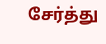சேர்த்து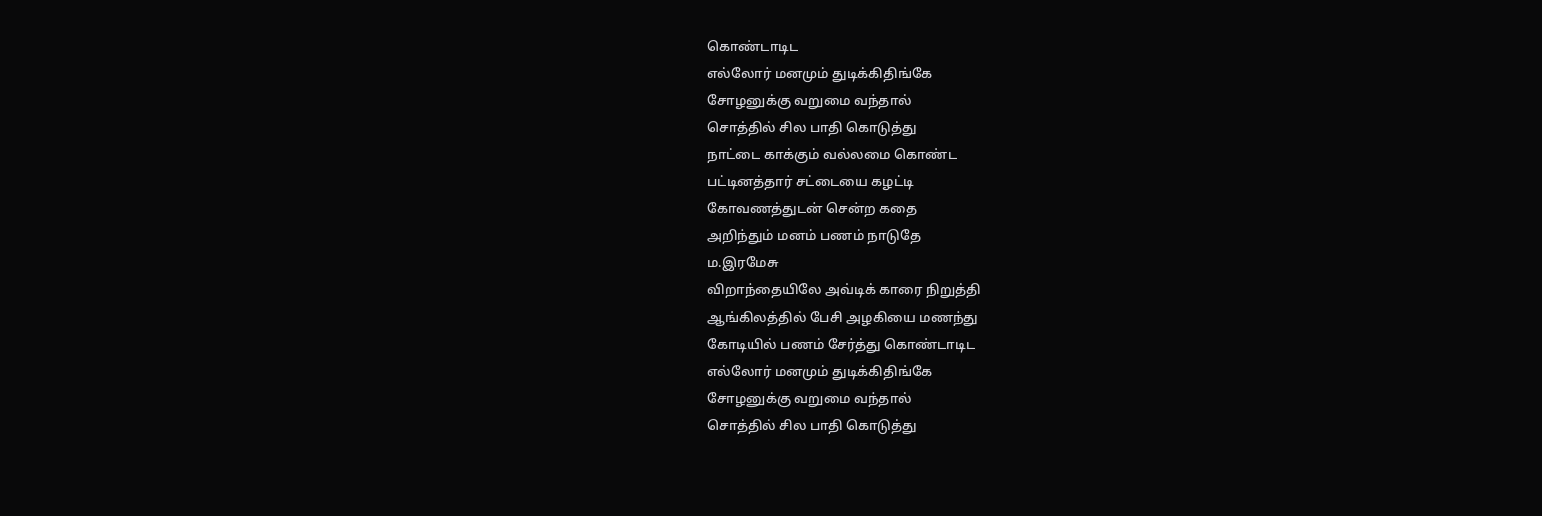கொண்டாடிட
எல்லோர் மனமும் துடிக்கிதிங்கே
சோழனுக்கு வறுமை வந்தால்
சொத்தில் சில பாதி கொடுத்து
நாட்டை காக்கும் வல்லமை கொண்ட
பட்டினத்தார் சட்டையை கழட்டி
கோவணத்துடன் சென்ற கதை
அறிந்தும் மனம் பணம் நாடுதே
ம.இரமேசு
விறாந்தையிலே அவ்டிக் காரை நிறுத்தி
ஆங்கிலத்தில் பேசி அழகியை மணந்து
கோடியில் பணம் சேர்த்து கொண்டாடிட
எல்லோர் மனமும் துடிக்கிதிங்கே
சோழனுக்கு வறுமை வந்தால்
சொத்தில் சில பாதி கொடுத்து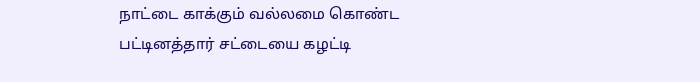நாட்டை காக்கும் வல்லமை கொண்ட
பட்டினத்தார் சட்டையை கழட்டி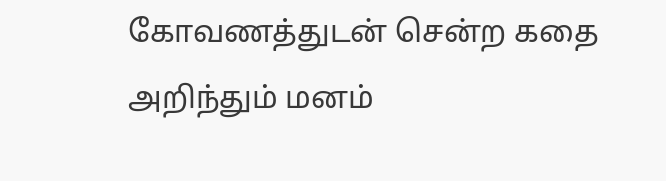கோவணத்துடன் சென்ற கதை
அறிந்தும் மனம்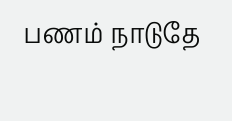பணம் நாடுதே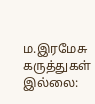ம.இரமேசு
கருத்துகள் இல்லை: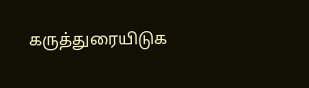கருத்துரையிடுக